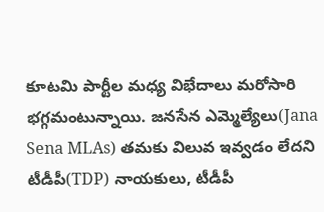కూటమి పార్టీల మధ్య విభేదాలు మరోసారి భగ్గమంటున్నాయి. జనసేన ఎమ్మెల్యేలు(Jana Sena MLAs) తమకు విలువ ఇవ్వడం లేదని టీడీపీ(TDP) నాయకులు, టీడీపీ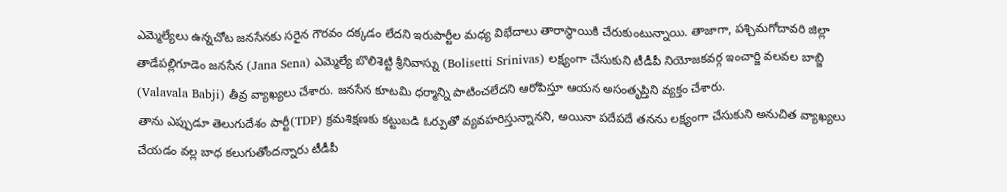ఎమ్మెల్యేలు ఉన్నచోట జనసేనకు సరైన గౌరవం దక్కడం లేదని ఇరుపార్టీల మధ్య విభేదాలు తారాస్థాయికి చేరుకుంటున్నాయి. తాజాగా, పశ్చిమగోదావరి జిల్లా తాడేపల్లిగూడెం జనసేన (Jana Sena) ఎమ్మెల్యే బొలిశెట్టి శ్రీనివాస్ను (Bolisetti Srinivas) లక్ష్యంగా చేసుకుని టీడీపీ నియోజకవర్గ ఇంచార్జి వలవల బాబ్జి (Valavala Babji) తీవ్ర వ్యాఖ్యలు చేశారు. జనసేన కూటమి ధర్మాన్ని పాటించలేదని ఆరోపిస్తూ ఆయన అసంతృప్తిని వ్యక్తం చేశారు.
తాను ఎప్పుడూ తెలుగుదేశం పార్టీ(TDP) క్రమశిక్షణకు కట్టుబడి ఓర్పుతో వ్యవహరిస్తున్నానని, అయినా పదేపదే తనను లక్ష్యంగా చేసుకుని అనుచిత వ్యాఖ్యలు చేయడం వల్ల బాధ కలుగుతోందన్నారు టీడీపీ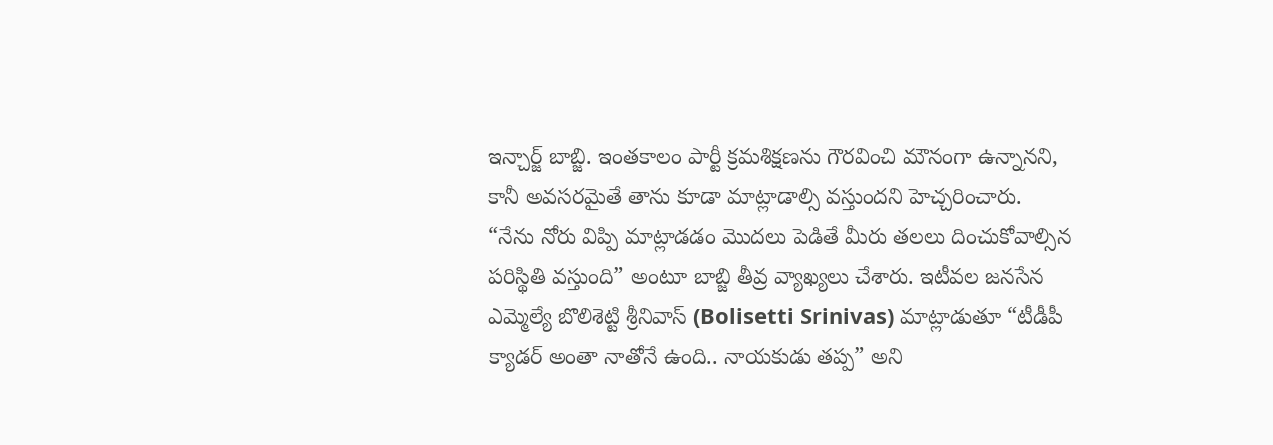ఇన్చార్జ్ బాబ్జి. ఇంతకాలం పార్టీ క్రమశిక్షణను గౌరవించి మౌనంగా ఉన్నానని, కానీ అవసరమైతే తాను కూడా మాట్లాడాల్సి వస్తుందని హెచ్చరించారు.
“నేను నోరు విప్పి మాట్లాడడం మొదలు పెడితే మీరు తలలు దించుకోవాల్సిన పరిస్థితి వస్తుంది” అంటూ బాబ్జి తీవ్ర వ్యాఖ్యలు చేశారు. ఇటీవల జనసేన ఎమ్మెల్యే బొలిశెట్టి శ్రీనివాస్ (Bolisetti Srinivas) మాట్లాడుతూ “టీడీపీ క్యాడర్ అంతా నాతోనే ఉంది.. నాయకుడు తప్ప” అని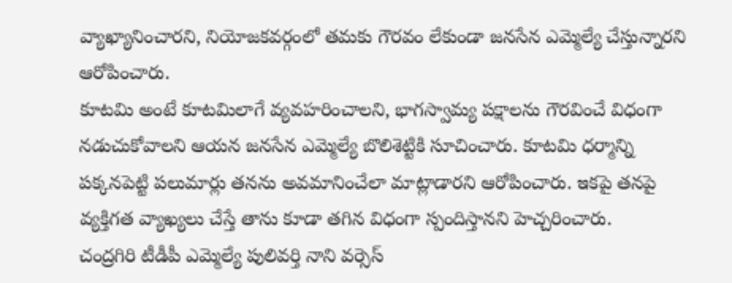వ్యాఖ్యానించారని, నియోజకవర్గంలో తమకు గౌరవం లేకుండా జనసేన ఎమ్మెల్యే చేస్తున్నారని ఆరోపించారు.
కూటమి అంటే కూటమిలాగే వ్యవహరించాలని, భాగస్వామ్య పక్షాలను గౌరవించే విధంగా నడుచుకోవాలని ఆయన జనసేన ఎమ్మెల్యే బొలిశెట్టికి సూచించారు. కూటమి ధర్మాన్ని పక్కనపెట్టి పలుమార్లు తనను అవమానించేలా మాట్లాడారని ఆరోపించారు. ఇకపై తనపై వ్యక్తిగత వ్యాఖ్యలు చేస్తే తాను కూడా తగిన విధంగా స్పందిస్తానని హెచ్చరించారు.
చంద్రగిరి టీడీపీ ఎమ్మెల్యే పులివర్తి నాని వర్సెస్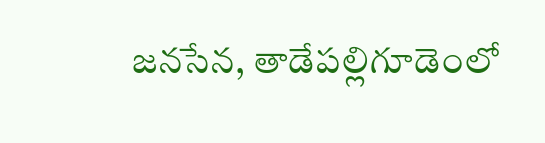జనసేన, తాడేపల్లిగూడెంలో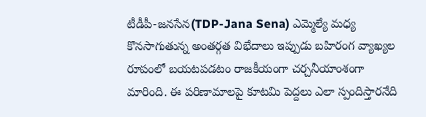టీడీపీ-జనసేన(TDP-Jana Sena) ఎమ్మెల్యే మధ్య కొనసాగుతున్న అంతర్గత విభేదాలు ఇప్పుడు బహిరంగ వ్యాఖ్యల రూపంలో బయటపడటం రాజకీయంగా చర్చనీయాంశంగా మారింది. ఈ పరిణామాలపై కూటమి పెద్దలు ఎలా స్పందిస్తారనేది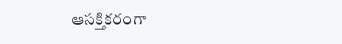ఆసక్తికరంగా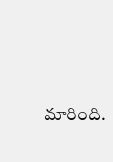మారింది.